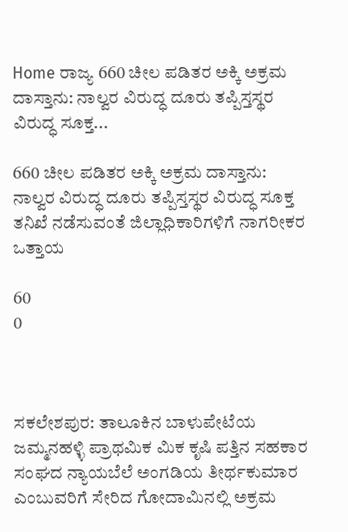Home ರಾಜ್ಯ 660 ಚೀಲ ಪಡಿತರ ಅಕ್ಕಿ ಅಕ್ರಮ ದಾಸ್ತಾನು: ನಾಲ್ವರ ವಿರುದ್ಧ ದೂರು ತಪ್ಪಿಸ್ತಸ್ಥರ ವಿರುದ್ಧ ಸೂಕ್ತ...

660 ಚೀಲ ಪಡಿತರ ಅಕ್ಕಿ ಅಕ್ರಮ ದಾಸ್ತಾನು: ನಾಲ್ವರ ವಿರುದ್ಧ ದೂರು ತಪ್ಪಿಸ್ತಸ್ಥರ ವಿರುದ್ಧ ಸೂಕ್ತ ತನಿಖೆ ನಡೆಸುವಂತೆ ಜಿಲ್ಲಾಧಿಕಾರಿಗಳಿಗೆ ನಾಗರೀಕರ ಒತ್ತಾಯ

60
0



ಸಕಲೇಶಪುರ: ತಾಲೂಕಿನ ಬಾಳುಪೇಟೆಯ ಜಮ್ಮನಹಳ್ಳಿ ಪ್ರಾಥಮಿಕ ಮಿಕ ಕೃಷಿ ಪತ್ತಿನ ಸಹಕಾರ ಸಂಘದ ನ್ಯಾಯಬೆಲೆ ಅಂಗಡಿಯ ತೀರ್ಥಕುಮಾರ ಎಂಬುವರಿಗೆ ಸೇರಿದ ಗೋದಾಮಿನಲ್ಲಿ ಅಕ್ರಮ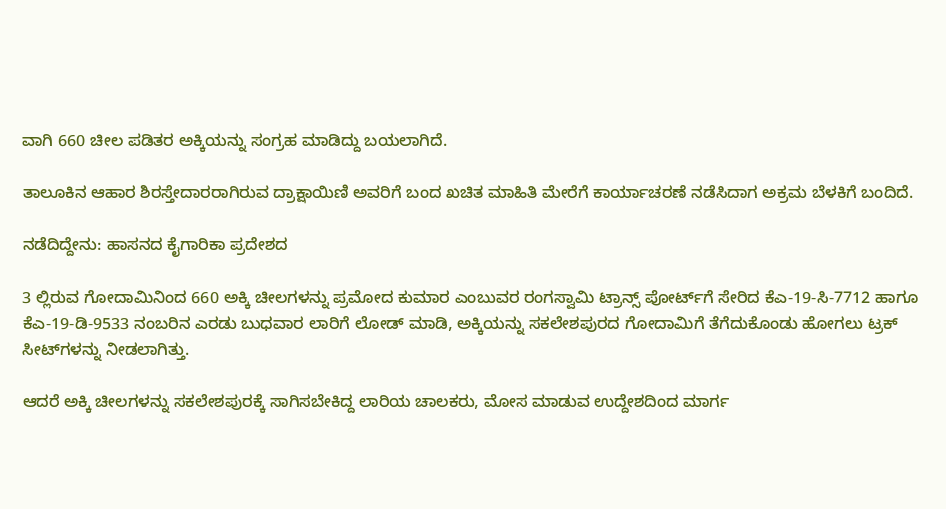ವಾಗಿ 660 ಚೀಲ ಪಡಿತರ ಅಕ್ಕಿಯನ್ನು ಸಂಗ್ರಹ ಮಾಡಿದ್ದು ಬಯಲಾಗಿದೆ.

ತಾಲೂಕಿನ ಆಹಾರ ಶಿರಸ್ತೇದಾರರಾಗಿರುವ ದ್ರಾಕ್ಷಾಯಿಣಿ ಅವರಿಗೆ ಬಂದ ಖಚಿತ ಮಾಹಿತಿ ಮೇರೆಗೆ ಕಾರ್ಯಾಚರಣೆ ನಡೆಸಿದಾಗ ಅಕ್ರಮ ಬೆಳಕಿಗೆ ಬಂದಿದೆ.

ನಡೆದಿದ್ದೇನು: ಹಾಸನದ ಕೈಗಾರಿಕಾ ಪ್ರದೇಶದ

3 ಲ್ಲಿರುವ ಗೋದಾಮಿನಿಂದ 660 ಅಕ್ಕಿ ಚೀಲಗಳನ್ನು ಪ್ರಮೋದ ಕುಮಾರ ಎಂಬುವರ ರಂಗಸ್ವಾಮಿ ಟ್ರಾನ್ಸ್ ಪೋರ್ಟ್‌ಗೆ ಸೇರಿದ ಕೆಎ-19-ಸಿ-7712 ಹಾಗೂ ಕೆಎ-19-ಡಿ-9533 ನಂಬರಿನ ಎರಡು ಬುಧವಾರ ಲಾರಿಗೆ ಲೋಡ್ ಮಾಡಿ, ಅಕ್ಕಿಯನ್ನು ಸಕಲೇಶಪುರದ ಗೋದಾಮಿಗೆ ತೆಗೆದುಕೊಂಡು ಹೋಗಲು ಟ್ರಕ್ ಸೀಟ್‌ಗಳನ್ನು ನೀಡಲಾಗಿತ್ತು.

ಆದರೆ ಅಕ್ಕಿ ಚೀಲಗಳನ್ನು ಸಕಲೇಶಪುರಕ್ಕೆ ಸಾಗಿಸಬೇಕಿದ್ದ ಲಾರಿಯ ಚಾಲಕರು, ಮೋಸ ಮಾಡುವ ಉದ್ದೇಶದಿಂದ ಮಾರ್ಗ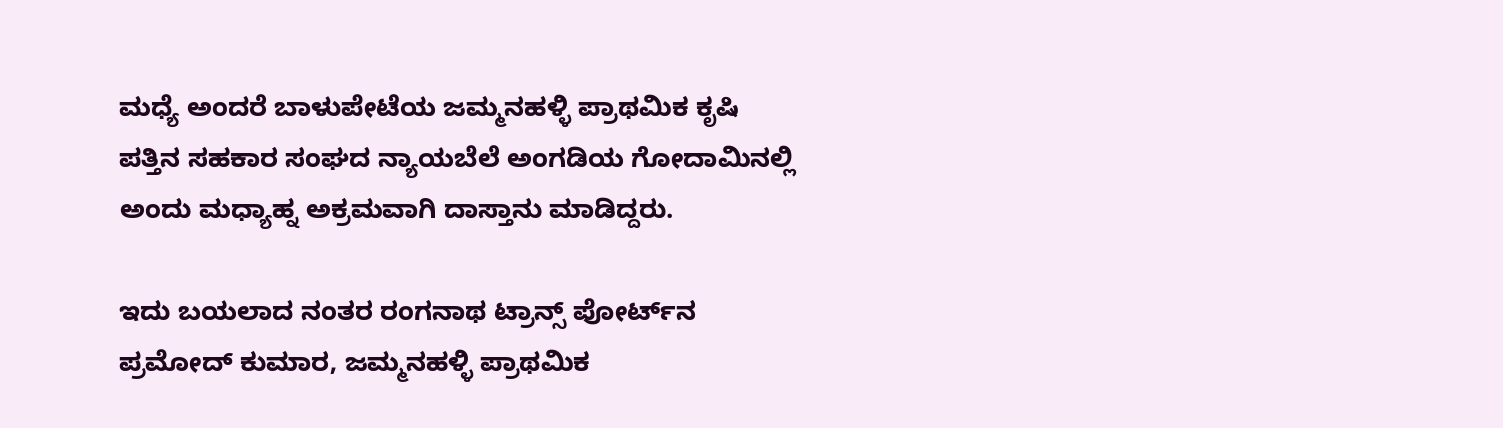ಮಧ್ಯೆ ಅಂದರೆ ಬಾಳುಪೇಟೆಯ ಜಮ್ಮನಹಳ್ಳಿ ಪ್ರಾಥಮಿಕ ಕೃಷಿ ಪತ್ತಿನ ಸಹಕಾರ ಸಂಘದ ನ್ಯಾಯಬೆಲೆ ಅಂಗಡಿಯ ಗೋದಾಮಿನಲ್ಲಿ ಅಂದು ಮಧ್ಯಾಹ್ನ ಅಕ್ರಮವಾಗಿ ದಾಸ್ತಾನು ಮಾಡಿದ್ದರು.

ಇದು ಬಯಲಾದ ನಂತರ ರಂಗನಾಥ ಟ್ರಾನ್ಸ್ ಪೋರ್ಟ್‌ನ ಪ್ರಮೋದ್ ಕುಮಾರ, ಜಮ್ಮನಹಳ್ಳಿ ಪ್ರಾಥಮಿಕ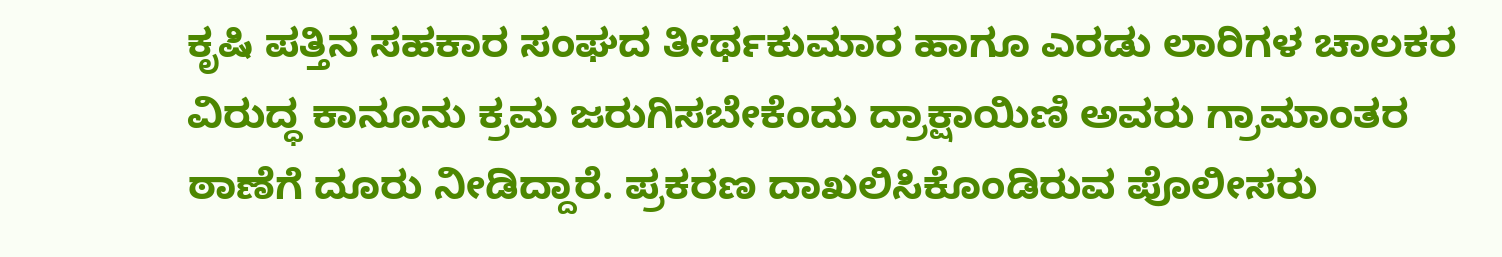ಕೃಷಿ ಪತ್ತಿನ ಸಹಕಾರ ಸಂಘದ ತೀರ್ಥಕುಮಾರ ಹಾಗೂ ಎರಡು ಲಾರಿಗಳ ಚಾಲಕರ ವಿರುದ್ಧ ಕಾನೂನು ಕ್ರಮ ಜರುಗಿಸಬೇಕೆಂದು ದ್ರಾಕ್ಷಾಯಿಣಿ ಅವರು ಗ್ರಾಮಾಂತರ ಠಾಣೆಗೆ ದೂರು ನೀಡಿದ್ದಾರೆ. ಪ್ರಕರಣ ದಾಖಲಿಸಿಕೊಂಡಿರುವ ಪೊಲೀಸರು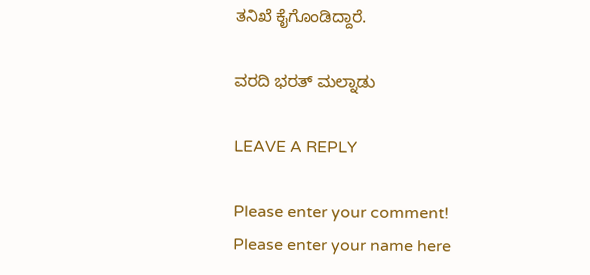ತನಿಖೆ ಕೈಗೊಂಡಿದ್ದಾರೆ.

ವರದಿ ಭರತ್ ಮಲ್ನಾಡು

LEAVE A REPLY

Please enter your comment!
Please enter your name here